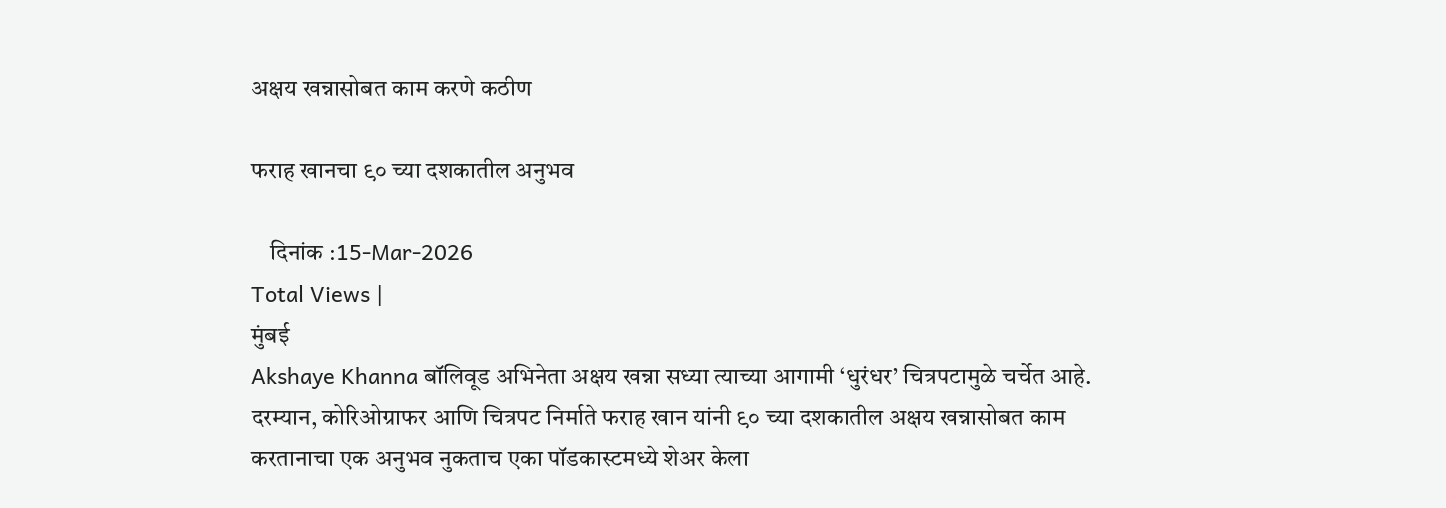अक्षय खन्नासोबत काम करणे कठीण

फराह खानचा ९० च्या दशकातील अनुभव

    दिनांक :15-Mar-2026
Total Views |
मुंबई
Akshaye Khanna बॉलिवूड अभिनेता अक्षय खन्ना सध्या त्याच्या आगामी ‘धुरंधर’ चित्रपटामुळे चर्चेत आहे. दरम्यान, कोरिओग्राफर आणि चित्रपट निर्माते फराह खान यांनी ९० च्या दशकातील अक्षय खन्नासोबत काम करतानाचा एक अनुभव नुकताच एका पॉडकास्टमध्ये शेअर केला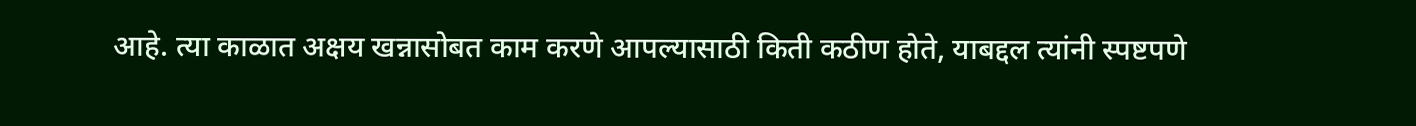आहे. त्या काळात अक्षय खन्नासोबत काम करणे आपल्यासाठी किती कठीण होते, याबद्दल त्यांनी स्पष्टपणे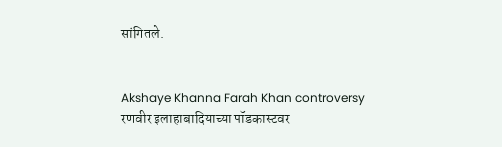सांगितले.


Akshaye Khanna Farah Khan controversy
रणवीर इलाहाबादियाच्या पॉडकास्टवर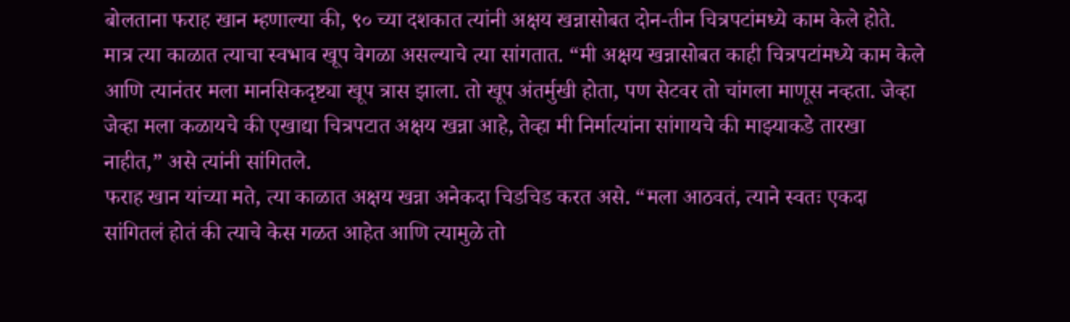बोलताना फराह खान म्हणाल्या की, ९० च्या दशकात त्यांनी अक्षय खन्नासोबत दोन-तीन चित्रपटांमध्ये काम केले होते. मात्र त्या काळात त्याचा स्वभाव खूप वेगळा असल्याचे त्या सांगतात. “मी अक्षय खन्नासोबत काही चित्रपटांमध्ये काम केले आणि त्यानंतर मला मानसिकदृष्ट्या खूप त्रास झाला. तो खूप अंतर्मुखी होता, पण सेटवर तो चांगला माणूस नव्हता. जेव्हा जेव्हा मला कळायचे की एखाद्या चित्रपटात अक्षय खन्ना आहे, तेव्हा मी निर्मात्यांना सांगायचे की माझ्याकडे तारखा नाहीत,” असे त्यांनी सांगितले.
फराह खान यांच्या मते, त्या काळात अक्षय खन्ना अनेकदा चिडचिड करत असे. “मला आठवतं, त्याने स्वतः एकदा सांगितलं होतं की त्याचे केस गळत आहेत आणि त्यामुळे तो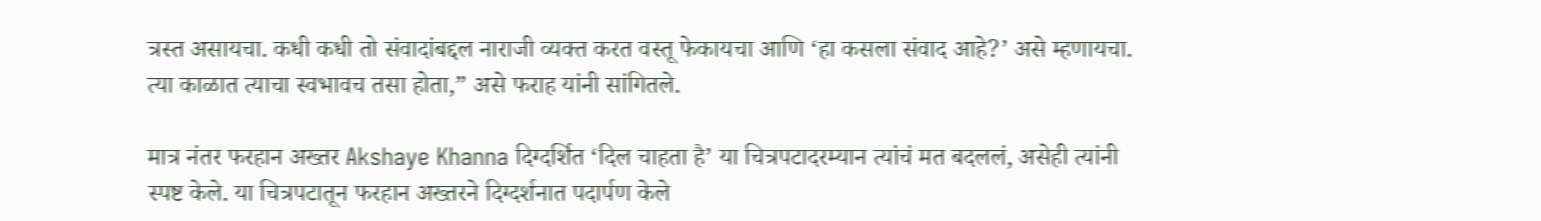त्रस्त असायचा. कधी कधी तो संवादांबद्दल नाराजी व्यक्त करत वस्तू फेकायचा आणि ‘हा कसला संवाद आहे?’ असे म्हणायचा. त्या काळात त्याचा स्वभावच तसा होता,” असे फराह यांनी सांगितले.

मात्र नंतर फरहान अख्तर Akshaye Khanna दिग्दर्शित ‘दिल चाहता है’ या चित्रपटादरम्यान त्यांचं मत बदललं, असेही त्यांनी स्पष्ट केले. या चित्रपटातून फरहान अख्तरने दिग्दर्शनात पदार्पण केले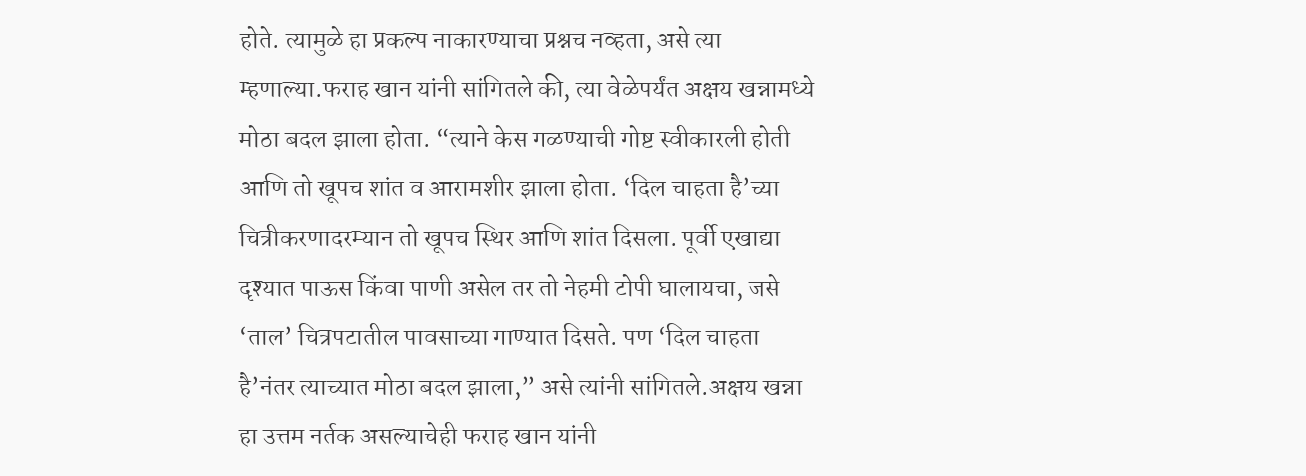होते. त्यामुळे हा प्रकल्प नाकारण्याचा प्रश्नच नव्हता, असे त्या म्हणाल्या.फराह खान यांनी सांगितले की, त्या वेळेपर्यंत अक्षय खन्नामध्ये मोठा बदल झाला होता. “त्याने केस गळण्याची गोष्ट स्वीकारली होती आणि तो खूपच शांत व आरामशीर झाला होता. ‘दिल चाहता है’च्या चित्रीकरणादरम्यान तो खूपच स्थिर आणि शांत दिसला. पूर्वी एखाद्या दृश्यात पाऊस किंवा पाणी असेल तर तो नेहमी टोपी घालायचा, जसे ‘ताल’ चित्रपटातील पावसाच्या गाण्यात दिसते. पण ‘दिल चाहता है’नंतर त्याच्यात मोठा बदल झाला,” असे त्यांनी सांगितले.अक्षय खन्ना हा उत्तम नर्तक असल्याचेही फराह खान यांनी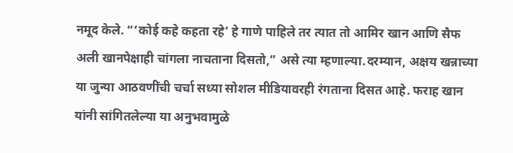नमूद केले. “‘कोई कहे कहता रहे’ हे गाणे पाहिले तर त्यात तो आमिर खान आणि सैफ अली खानपेक्षाही चांगला नाचताना दिसतो,” असे त्या म्हणाल्या.दरम्यान, अक्षय खन्नाच्या या जुन्या आठवणींची चर्चा सध्या सोशल मीडियावरही रंगताना दिसत आहे. फराह खान यांनी सांगितलेल्या या अनुभवामुळे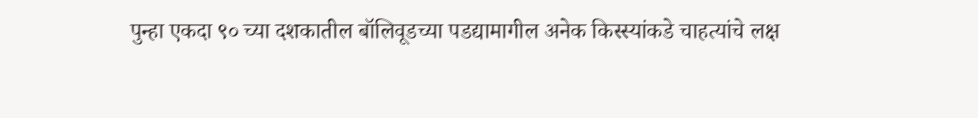पुन्हा एकदा ९० च्या दशकातील बॉलिवूडच्या पडद्यामागील अनेक किस्स्यांकडे चाहत्यांचे लक्ष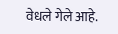वेधले गेले आहे.